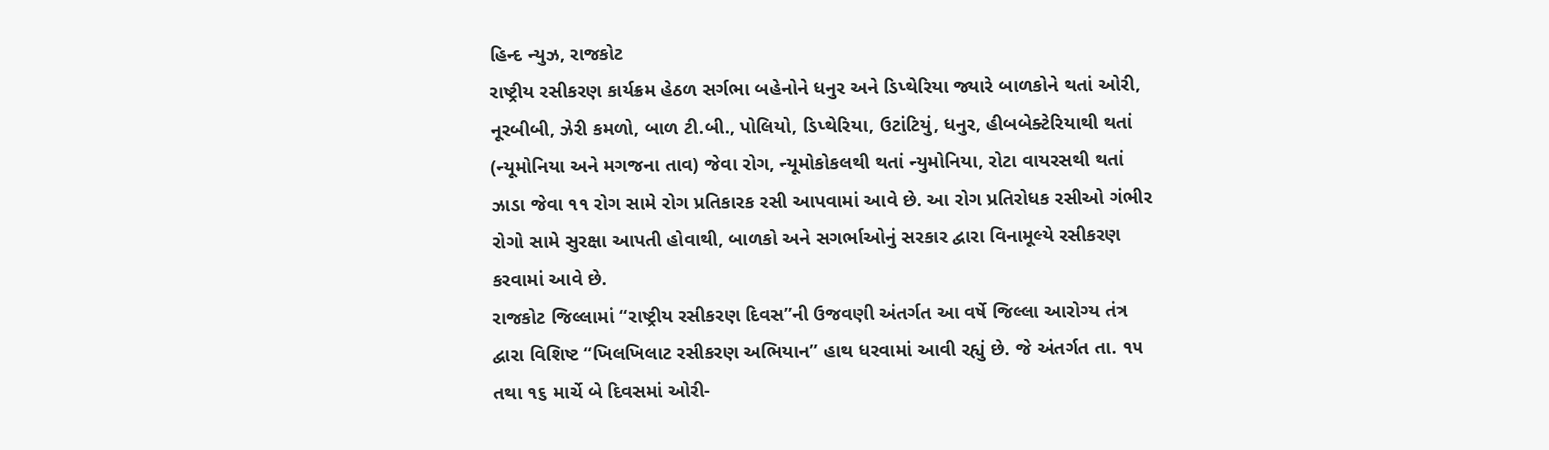હિન્દ ન્યુઝ, રાજકોટ
રાષ્ટ્રીય રસીકરણ કાર્યક્રમ હેઠળ સર્ગભા બહેનોને ધનુર અને ડિપ્થેરિયા જ્યારે બાળકોને થતાં ઓરી, નૂરબીબી, ઝેરી કમળો, બાળ ટી.બી., પોલિયો, ડિપ્થેરિયા, ઉટાંટિયું, ધનુર, હીબબેક્ટેરિયાથી થતાં (ન્યૂમોનિયા અને મગજના તાવ) જેવા રોગ, ન્યૂમોકોકલથી થતાં ન્યુમોનિયા, રોટા વાયરસથી થતાં ઝાડા જેવા ૧૧ રોગ સામે રોગ પ્રતિકારક રસી આપવામાં આવે છે. આ રોગ પ્રતિરોધક રસીઓ ગંભીર રોગો સામે સુરક્ષા આપતી હોવાથી, બાળકો અને સગર્ભાઓનું સરકાર દ્વારા વિનામૂલ્યે રસીકરણ કરવામાં આવે છે.
રાજકોટ જિલ્લામાં “રાષ્ટ્રીય રસીકરણ દિવસ”ની ઉજવણી અંતર્ગત આ વર્ષે જિલ્લા આરોગ્ય તંત્ર દ્વારા વિશિષ્ટ “ખિલખિલાટ રસીકરણ અભિયાન” હાથ ધરવામાં આવી રહ્યું છે. જે અંતર્ગત તા. ૧૫ તથા ૧૬ માર્ચે બે દિવસમાં ઓરી-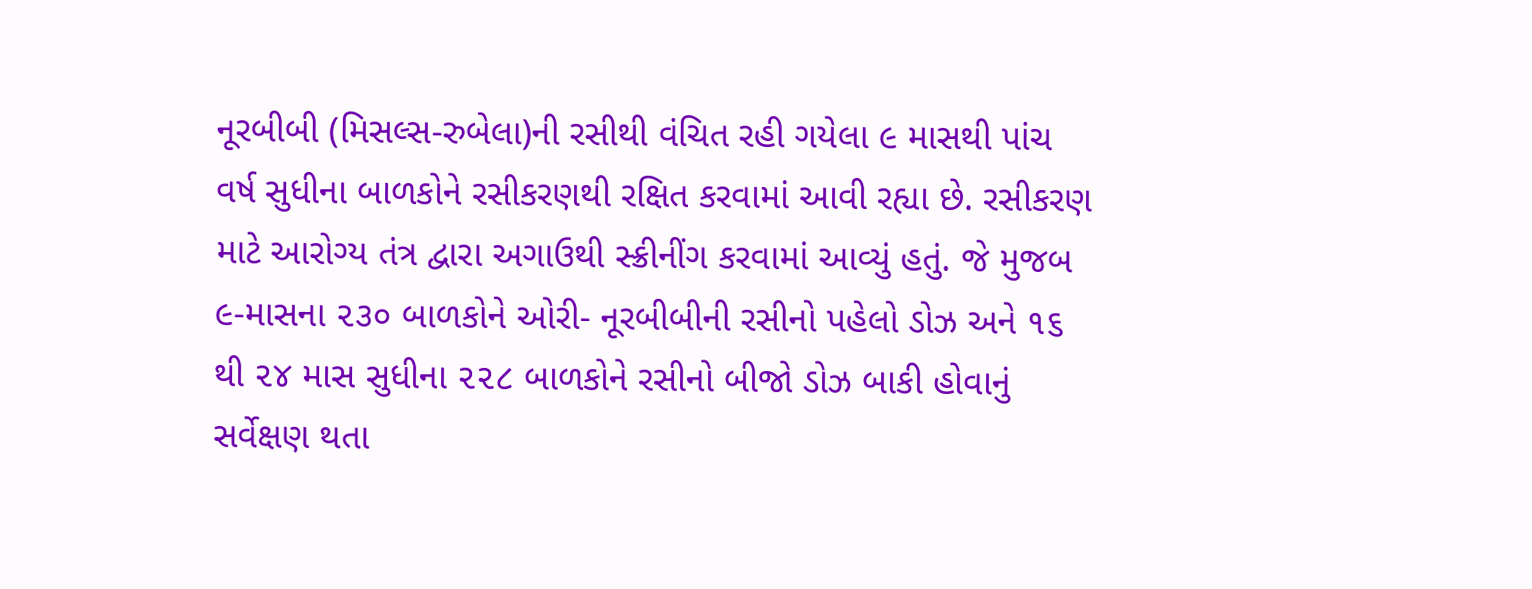નૂરબીબી (મિસલ્સ-રુબેલા)ની રસીથી વંચિત રહી ગયેલા ૯ માસથી પાંચ વર્ષ સુધીના બાળકોને રસીકરણથી રક્ષિત કરવામાં આવી રહ્યા છે. રસીકરણ માટે આરોગ્ય તંત્ર દ્વારા અગાઉથી સ્ક્રીનીંગ કરવામાં આવ્યું હતું. જે મુજબ ૯-માસના ૨૩૦ બાળકોને ઓરી- નૂરબીબીની રસીનો પહેલો ડોઝ અને ૧૬ થી ૨૪ માસ સુધીના ૨૨૮ બાળકોને રસીનો બીજો ડોઝ બાકી હોવાનું સર્વેક્ષણ થતા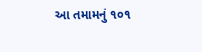આ તમામનું ૧૦૧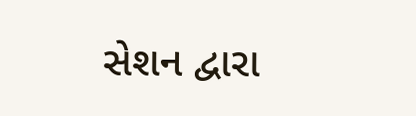સેશન દ્વારા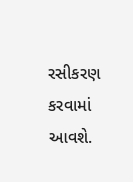રસીકરણ કરવામાં આવશે.